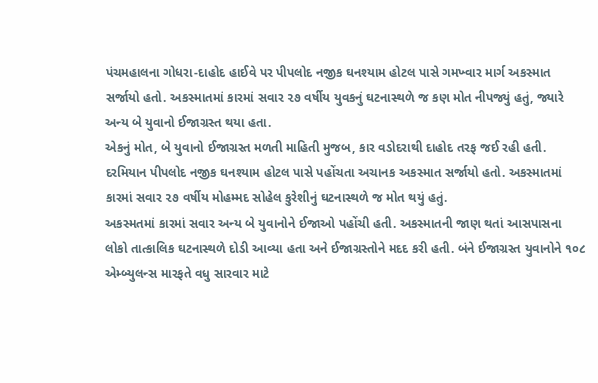પંચમહાલના ગોધરા-દાહોદ હાઈવે પર પીપલોદ નજીક ઘનશ્યામ હોટલ પાસે ગમખ્વાર માર્ગ અકસ્માત સર્જાયો હતો. અકસ્માતમાં કારમાં સવાર ૨૭ વર્ષીય યુવકનું ઘટનાસ્થળે જ કણ મોત નીપજ્યું હતું, જ્યારે અન્ય બે યુવાનો ઈજાગ્રસ્ત થયા હતા.
એકનું મોત, બે યુવાનો ઈજાગ્રસ્ત મળતી માહિતી મુજબ, કાર વડોદરાથી દાહોદ તરફ જઈ રહી હતી. દરમિયાન પીપલોદ નજીક ઘનશ્યામ હોટલ પાસે પહોંચતા અચાનક અકસ્માત સર્જાયો હતો. અકસ્માતમાં કારમાં સવાર ૨૭ વર્ષીય મોહમ્મદ સોહેલ કુરેશીનું ઘટનાસ્થળે જ મોત થયું હતું.
અકસ્મતમાં કારમાં સવાર અન્ય બે યુવાનોને ઈજાઓ પહોંચી હતી. અકસ્માતની જાણ થતાં આસપાસના લોકો તાત્કાલિક ઘટનાસ્થળે દોડી આવ્યા હતા અને ઈજાગ્રસ્તોને મદદ કરી હતી. બંને ઈજાગ્રસ્ત યુવાનોને ૧૦૮ એમ્બ્યુલન્સ મારફતે વધુ સારવાર માટે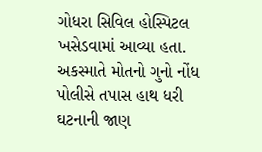ગોધરા સિવિલ હોસ્પિટલ ખસેડવામાં આવ્યા હતા.
અકસ્માતે મોતનો ગુનો નોંધ પોલીસે તપાસ હાથ ધરી ઘટનાની જાણ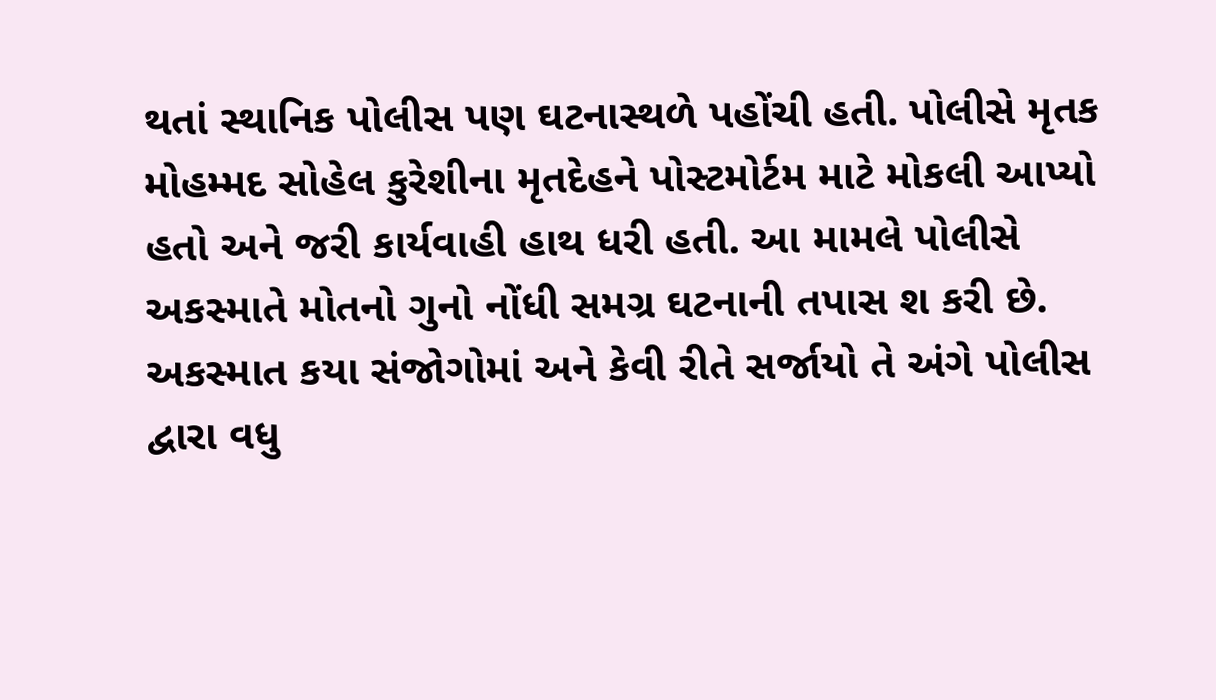થતાં સ્થાનિક પોલીસ પણ ઘટનાસ્થળે પહોંચી હતી. પોલીસે મૃતક મોહમ્મદ સોહેલ કુરેશીના મૃતદેહને પોસ્ટમોર્ટમ માટે મોકલી આપ્યો હતો અને જરી કાર્યવાહી હાથ ધરી હતી. આ મામલે પોલીસે અકસ્માતે મોતનો ગુનો નોંધી સમગ્ર ઘટનાની તપાસ શ કરી છે. અકસ્માત કયા સંજોગોમાં અને કેવી રીતે સર્જાયો તે અંગે પોલીસ દ્વારા વધુ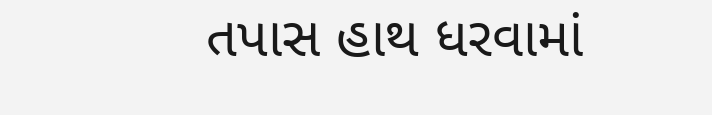તપાસ હાથ ધરવામાં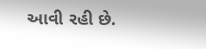આવી રહી છે.